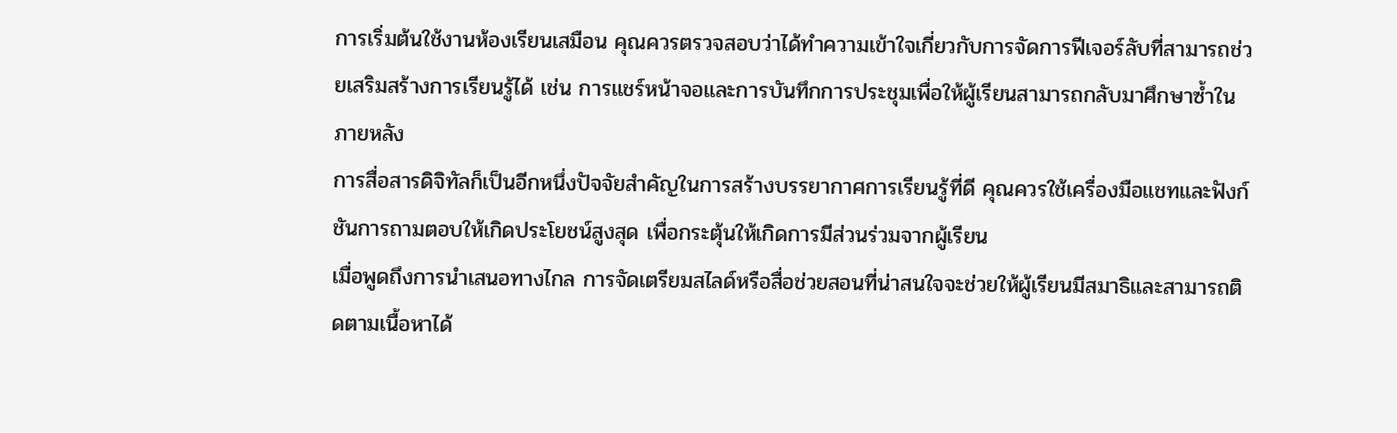การเริ่มต้นใช้งานห้องเรียนเสมือน คุณควรตรวจสอบว่าได้ทำความเข้าใจเกี่ยวกับการจัดการฟีเจอร์ลับที่สามารถช่วยเสริมสร้างการเรียนรู้ได้ เช่น การแชร์หน้าจอและการบันทึกการประชุมเพื่อให้ผู้เรียนสามารถกลับมาศึกษาซ้ำในภายหลัง
การสื่อสารดิจิทัลก็เป็นอีกหนึ่งปัจจัยสำคัญในการสร้างบรรยากาศการเรียนรู้ที่ดี คุณควรใช้เครื่องมือแชทและฟังก์ชันการถามตอบให้เกิดประโยชน์สูงสุด เพื่อกระตุ้นให้เกิดการมีส่วนร่วมจากผู้เรียน
เมื่อพูดถึงการนำเสนอทางไกล การจัดเตรียมสไลด์หรือสื่อช่วยสอนที่น่าสนใจจะช่วยให้ผู้เรียนมีสมาธิและสามารถติดตามเนื้อหาได้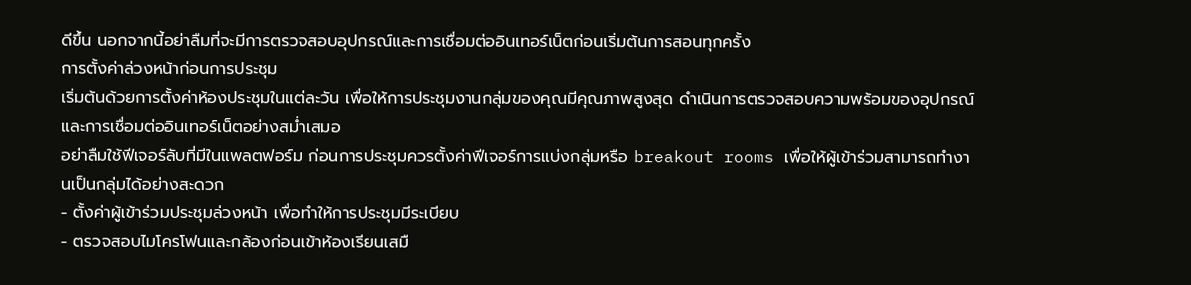ดีขึ้น นอกจากนี้อย่าลืมที่จะมีการตรวจสอบอุปกรณ์และการเชื่อมต่ออินเทอร์เน็ตก่อนเริ่มต้นการสอนทุกครั้ง
การตั้งค่าล่วงหน้าก่อนการประชุม
เริ่มต้นด้วยการตั้งค่าห้องประชุมในแต่ละวัน เพื่อให้การประชุมงานกลุ่มของคุณมีคุณภาพสูงสุด ดำเนินการตรวจสอบความพร้อมของอุปกรณ์และการเชื่อมต่ออินเทอร์เน็ตอย่างสม่ำเสมอ
อย่าลืมใช้ฟีเจอร์ลับที่มีในแพลตฟอร์ม ก่อนการประชุมควรตั้งค่าฟีเจอร์การแบ่งกลุ่มหรือ breakout rooms เพื่อให้ผู้เข้าร่วมสามารถทำงานเป็นกลุ่มได้อย่างสะดวก
- ตั้งค่าผู้เข้าร่วมประชุมล่วงหน้า เพื่อทำให้การประชุมมีระเบียบ
- ตรวจสอบไมโครโฟนและกล้องก่อนเข้าห้องเรียนเสมื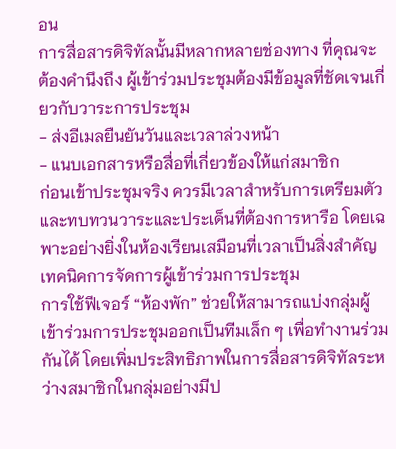อน
การสื่อสารดิจิทัลนั้นมีหลากหลายช่องทาง ที่คุณจะต้องคำนึงถึง ผู้เข้าร่วมประชุมต้องมีข้อมูลที่ชัดเจนเกี่ยวกับวาระการประชุม
- ส่งอีเมลยืนยันวันและเวลาล่วงหน้า
- แนบเอกสารหรือสื่อที่เกี่ยวข้องให้แก่สมาชิก
ก่อนเข้าประชุมจริง ควรมีเวลาสำหรับการเตรียมตัวและทบทวนวาระและประเด็นที่ต้องการหารือ โดยเฉพาะอย่างยิ่งในห้องเรียนเสมือนที่เวลาเป็นสิ่งสำคัญ
เทคนิคการจัดการผู้เข้าร่วมการประชุม
การใช้ฟีเจอร์ “ห้องพัก” ช่วยให้สามารถแบ่งกลุ่มผู้เข้าร่วมการประชุมออกเป็นทีมเล็ก ๆ เพื่อทำงานร่วมกันได้ โดยเพิ่มประสิทธิภาพในการสื่อสารดิจิทัลระหว่างสมาชิกในกลุ่มอย่างมีป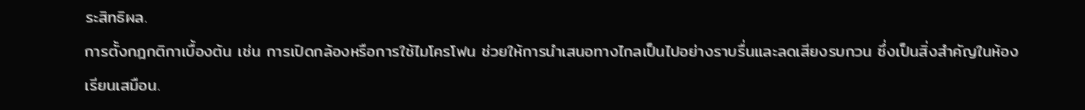ระสิทธิผล.
การตั้งกฎกติกาเบื้องต้น เช่น การเปิดกล้องหรือการใช้ไมโครโฟน ช่วยให้การนำเสนอทางไกลเป็นไปอย่างราบรื่นและลดเสียงรบกวน ซึ่งเป็นสิ่งสำคัญในห้องเรียนเสมือน.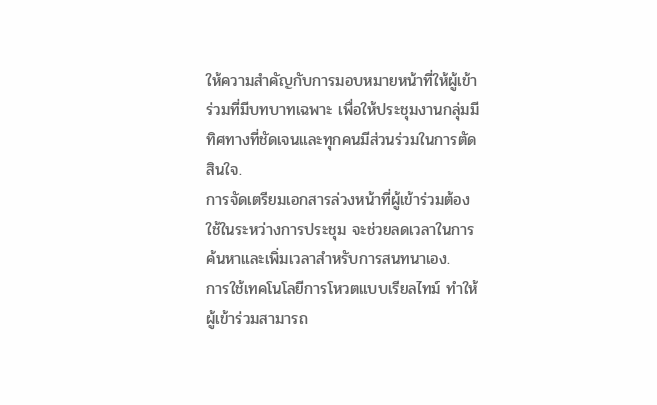ให้ความสำคัญกับการมอบหมายหน้าที่ให้ผู้เข้าร่วมที่มีบทบาทเฉพาะ เพื่อให้ประชุมงานกลุ่มมีทิศทางที่ชัดเจนและทุกคนมีส่วนร่วมในการตัดสินใจ.
การจัดเตรียมเอกสารล่วงหน้าที่ผู้เข้าร่วมต้องใช้ในระหว่างการประชุม จะช่วยลดเวลาในการค้นหาและเพิ่มเวลาสำหรับการสนทนาเอง.
การใช้เทคโนโลยีการโหวตแบบเรียลไทม์ ทำให้ผู้เข้าร่วมสามารถ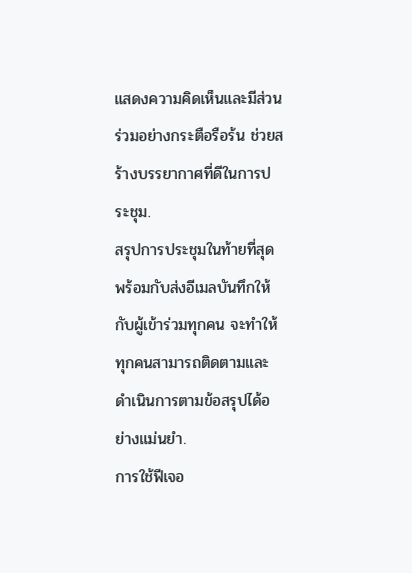แสดงความคิดเห็นและมีส่วนร่วมอย่างกระตือรือร้น ช่วยสร้างบรรยากาศที่ดีในการประชุม.
สรุปการประชุมในท้ายที่สุด พร้อมกับส่งอีเมลบันทึกให้กับผู้เข้าร่วมทุกคน จะทำให้ทุกคนสามารถติดตามและดำเนินการตามข้อสรุปได้อย่างแม่นยำ.
การใช้ฟีเจอ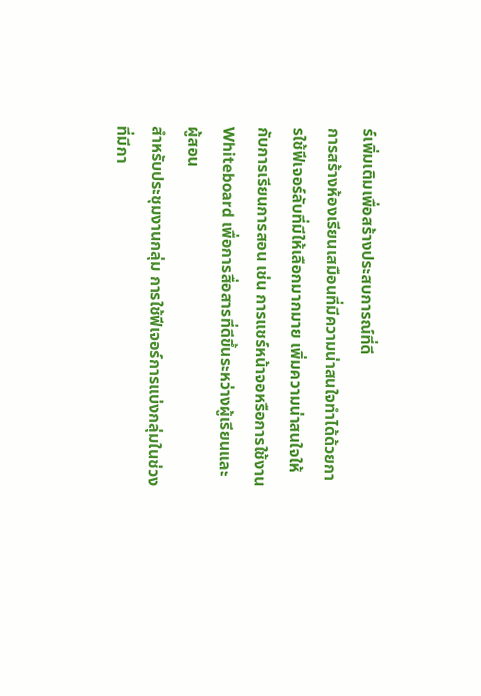ร์เพิ่มเติมเพื่อสร้างประสบการณ์ที่ดี
การสร้างห้องเรียนเสมือนที่มีความน่าสนใจทำได้ด้วยการใช้ฟีเจอร์ลับที่มีให้เลือกมากมาย เพิ่มความน่าสนใจให้กับการเรียนการสอน เช่น การแชร์หน้าจอหรือการใช้งาน Whiteboard เพื่อการสื่อสารที่ดีขึ้นระหว่างผู้เรียนและผู้สอน
สำหรับประชุมงานกลุ่ม การใช้ฟีเจอร์การแบ่งกลุ่มในช่วงที่มีกา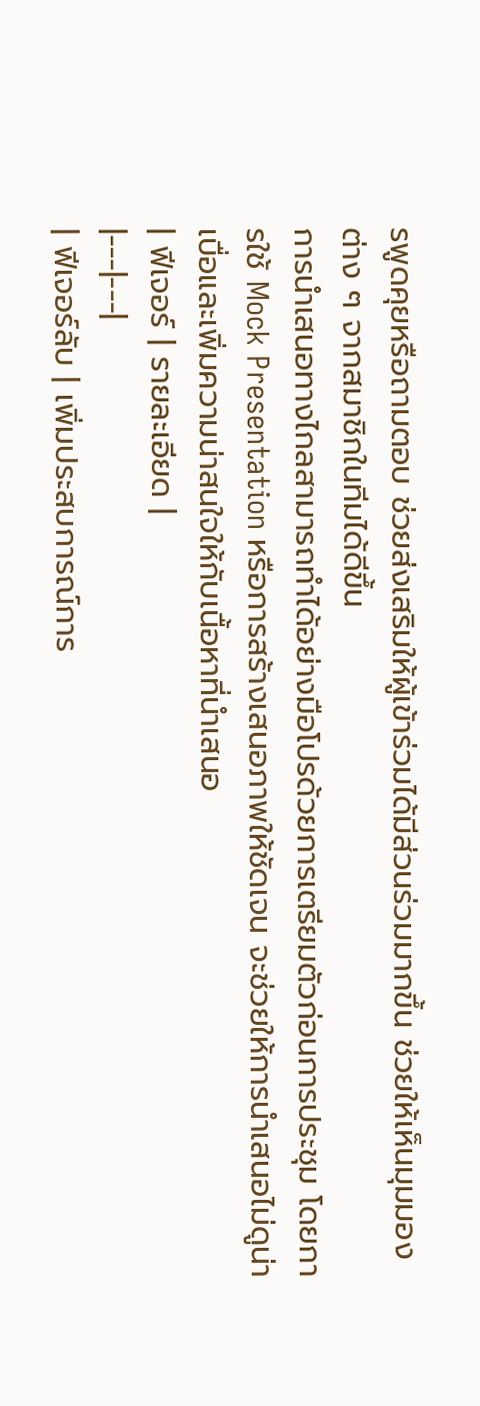รพูดคุยหรือถามตอบ ช่วยส่งเสริมให้ผู้เข้าร่วมได้มีส่วนร่วมมากขึ้น ช่วยให้เห็นมุมมองต่าง ๆ จากสมาชิกในทีมได้ดีขึ้น
การนำเสนอทางไกลสามารถทำได้อย่างมือโปรด้วยการเตรียมตัวก่อนการประชุม โดยการใช้ Mock Presentation หรือการสร้างเสนอภาพให้ชัดเจน จะช่วยให้การนำเสนอไม่ดูน่าเบื่อและเพิ่มความน่าสนใจให้กับเนื้อหาที่นำเสนอ
| ฟีเจอร์ | รายละเอียด |
|---|---|
| ฟีเจอร์ลับ | เพิ่มประสบการณ์การ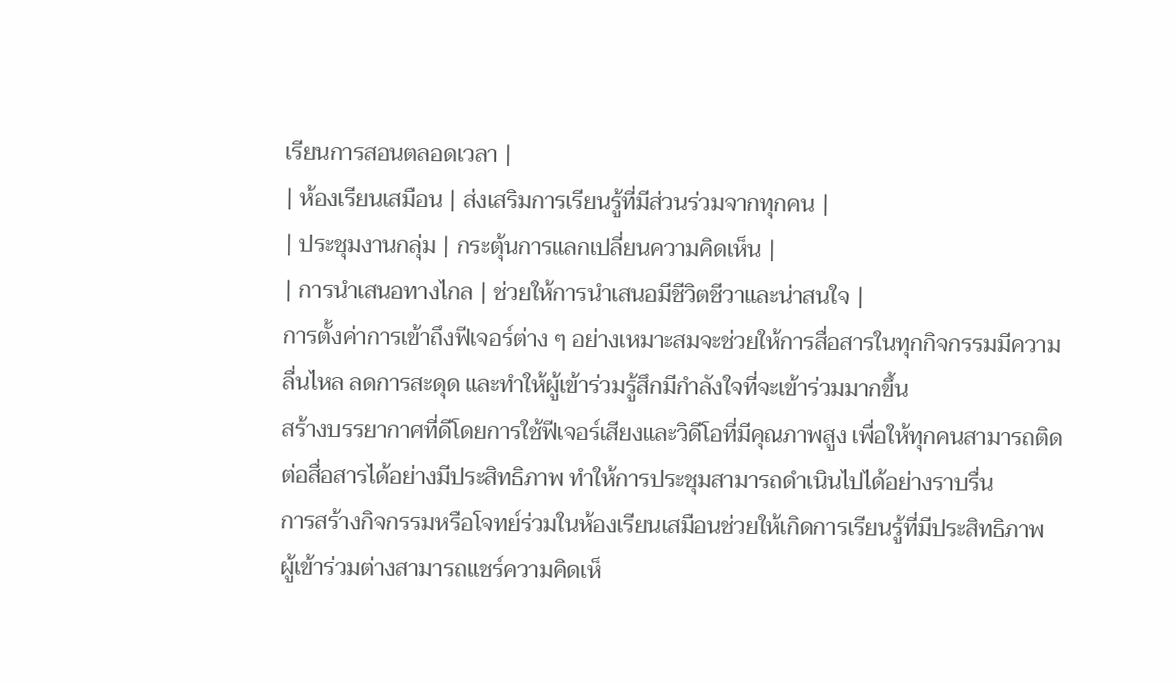เรียนการสอนตลอดเวลา |
| ห้องเรียนเสมือน | ส่งเสริมการเรียนรู้ที่มีส่วนร่วมจากทุกคน |
| ประชุมงานกลุ่ม | กระตุ้นการแลกเปลี่ยนความคิดเห็น |
| การนำเสนอทางไกล | ช่วยให้การนำเสนอมีชีวิตชีวาและน่าสนใจ |
การตั้งค่าการเข้าถึงฟีเจอร์ต่าง ๆ อย่างเหมาะสมจะช่วยให้การสื่อสารในทุกกิจกรรมมีความลื่นไหล ลดการสะดุด และทำให้ผู้เข้าร่วมรู้สึกมีกำลังใจที่จะเข้าร่วมมากขึ้น
สร้างบรรยากาศที่ดีโดยการใช้ฟีเจอร์เสียงและวิดีโอที่มีคุณภาพสูง เพื่อให้ทุกคนสามารถติดต่อสื่อสารได้อย่างมีประสิทธิภาพ ทำให้การประชุมสามารถดำเนินไปได้อย่างราบรื่น
การสร้างกิจกรรมหรือโจทย์ร่วมในห้องเรียนเสมือนช่วยให้เกิดการเรียนรู้ที่มีประสิทธิภาพ ผู้เข้าร่วมต่างสามารถแชร์ความคิดเห็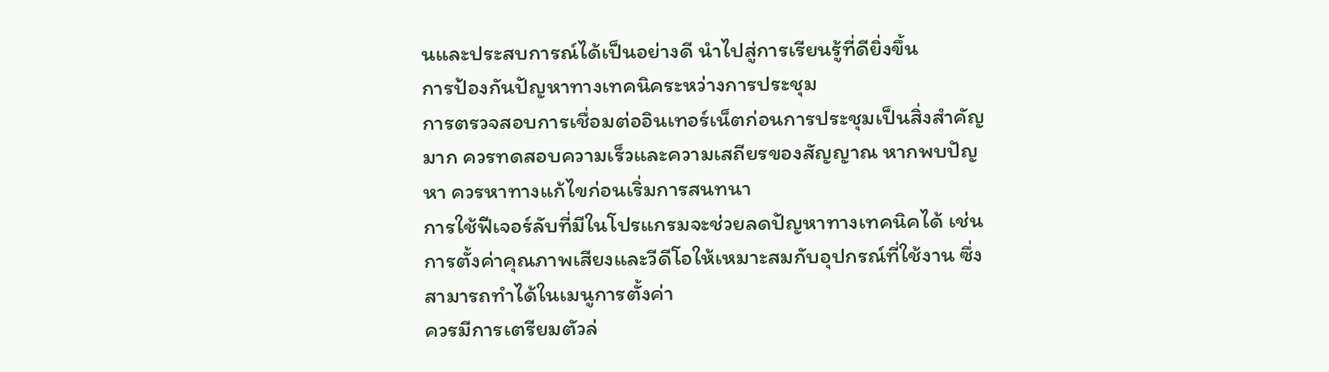นและประสบการณ์ได้เป็นอย่างดี นำไปสู่การเรียนรู้ที่ดียิ่งขึ้น
การป้องกันปัญหาทางเทคนิคระหว่างการประชุม
การตรวจสอบการเชื่อมต่ออินเทอร์เน็ตก่อนการประชุมเป็นสิ่งสำคัญมาก ควรทดสอบความเร็วและความเสถียรของสัญญาณ หากพบปัญหา ควรหาทางแก้ไขก่อนเริ่มการสนทนา
การใช้ฟีเจอร์ลับที่มีในโปรแกรมจะช่วยลดปัญหาทางเทคนิคได้ เช่น การตั้งค่าคุณภาพเสียงและวีดีโอให้เหมาะสมกับอุปกรณ์ที่ใช้งาน ซึ่งสามารถทำได้ในเมนูการตั้งค่า
ควรมีการเตรียมตัวล่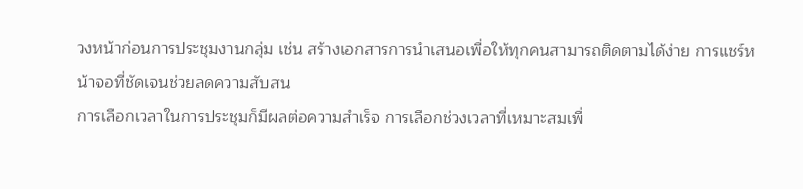วงหน้าก่อนการประชุมงานกลุ่ม เช่น สร้างเอกสารการนำเสนอเพื่อให้ทุกคนสามารถติดตามได้ง่าย การแชร์หน้าจอที่ชัดเจนช่วยลดความสับสน
การเลือกเวลาในการประชุมก็มีผลต่อความสำเร็จ การเลือกช่วงเวลาที่เหมาะสมเพื่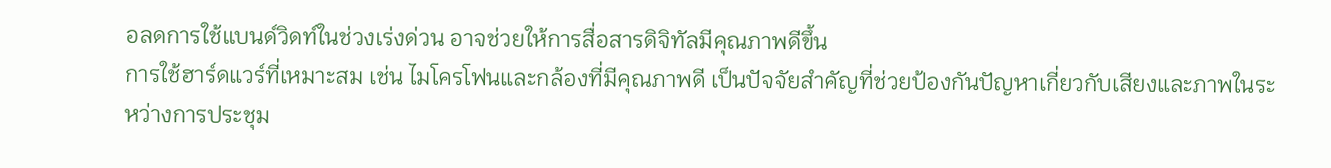อลดการใช้แบนด์วิดท์ในช่วงเร่งด่วน อาจช่วยให้การสื่อสารดิจิทัลมีคุณภาพดีขึ้น
การใช้ฮาร์ดแวร์ที่เหมาะสม เช่น ไมโครโฟนและกล้องที่มีคุณภาพดี เป็นปัจจัยสำคัญที่ช่วยป้องกันปัญหาเกี่ยวกับเสียงและภาพในระหว่างการประชุม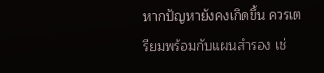หากปัญหายังคงเกิดขึ้น ควรเตรียมพร้อมกับแผนสำรอง เช่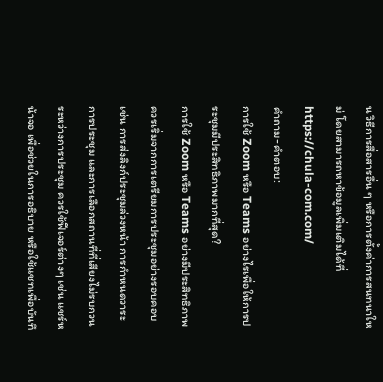น วิธีการสื่อสารอื่น ๆ หรือการตั้งค่าการสนทนาใหม่ โดยสามารถหาข้อมูลเพิ่มเติมได้ที่ https://chula-com.com/
คำถาม-คำตอบ:
การใช้ Zoom หรือ Teams อย่างไรเพื่อให้การประชุมมีประสิทธิภาพมากที่สุด?
การใช้ Zoom หรือ Teams อย่างมีประสิทธิภาพควรเริ่มจากการเตรียมการประชุมอย่างรอบคอบ เช่น การส่งลิงก์ประชุมล่วงหน้า การกำหนดวาระการประชุม และการเลือกสถานที่ที่เสียงไม่รบกวน ระหว่างการประชุม ควรใช้ฟีเจอร์ต่างๆ เช่น แชร์หน้าจอ เพื่อช่วยในการอธิบาย หรือใช้แชทเพื่อบันทึ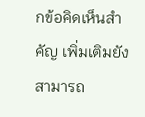กข้อคิดเห็นสำคัญ เพิ่มเติมยังสามารถ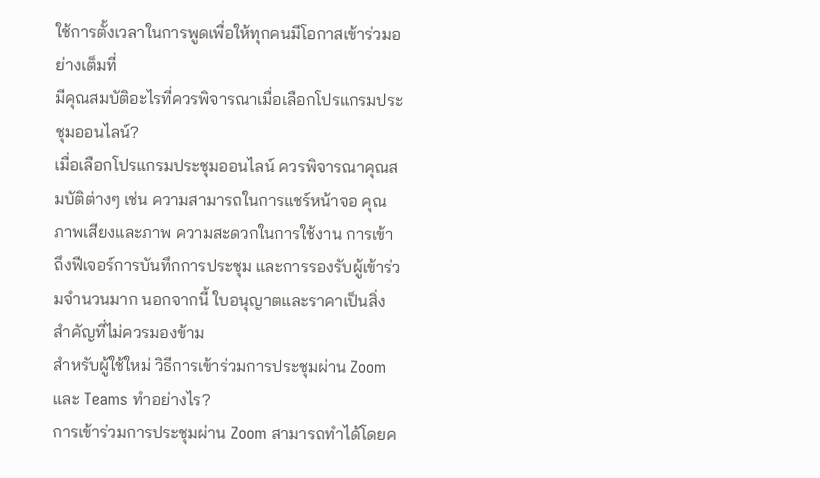ใช้การตั้งเวลาในการพูดเพื่อให้ทุกคนมีโอกาสเข้าร่วมอย่างเต็มที่
มีคุณสมบัติอะไรที่ควรพิจารณาเมื่อเลือกโปรแกรมประชุมออนไลน์?
เมื่อเลือกโปรแกรมประชุมออนไลน์ ควรพิจารณาคุณสมบัติต่างๆ เช่น ความสามารถในการแชร์หน้าจอ คุณภาพเสียงและภาพ ความสะดวกในการใช้งาน การเข้าถึงฟีเจอร์การบันทึกการประชุม และการรองรับผู้เข้าร่วมจำนวนมาก นอกจากนี้ ใบอนุญาตและราคาเป็นสิ่งสำคัญที่ไม่ควรมองข้าม
สำหรับผู้ใช้ใหม่ วิธีการเข้าร่วมการประชุมผ่าน Zoom และ Teams ทำอย่างไร?
การเข้าร่วมการประชุมผ่าน Zoom สามารถทำได้โดยค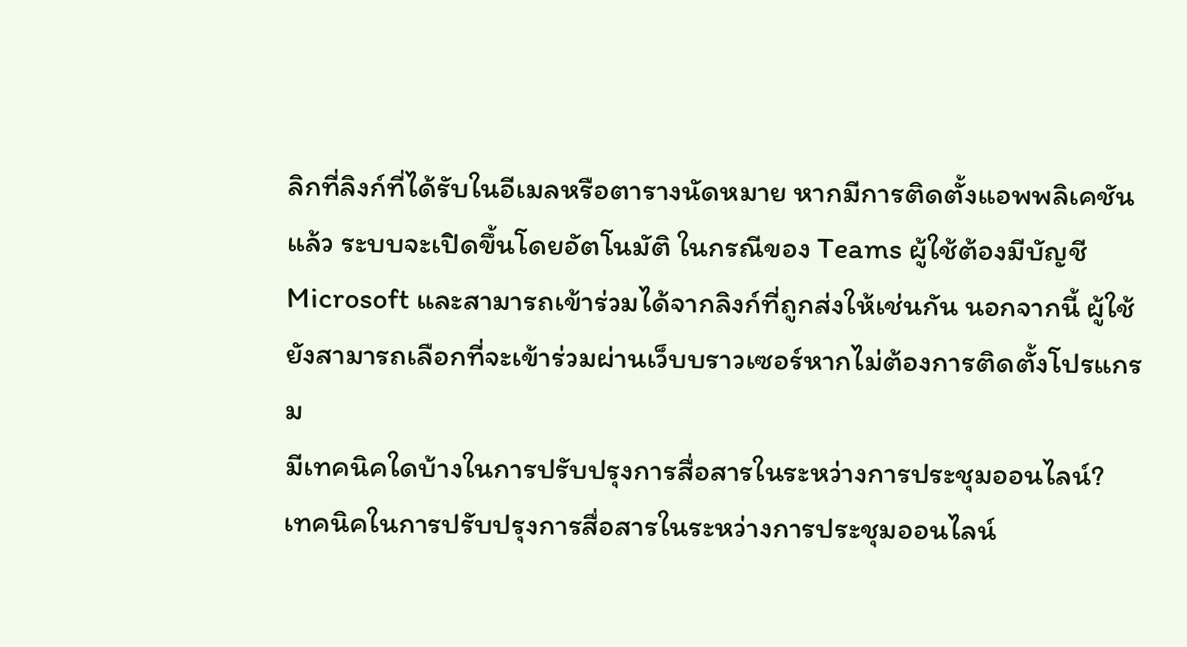ลิกที่ลิงก์ที่ได้รับในอีเมลหรือตารางนัดหมาย หากมีการติดตั้งแอพพลิเคชันแล้ว ระบบจะเปิดขึ้นโดยอัตโนมัติ ในกรณีของ Teams ผู้ใช้ต้องมีบัญชี Microsoft และสามารถเข้าร่วมได้จากลิงก์ที่ถูกส่งให้เช่นกัน นอกจากนี้ ผู้ใช้ยังสามารถเลือกที่จะเข้าร่วมผ่านเว็บบราวเซอร์หากไม่ต้องการติดตั้งโปรแกรม
มีเทคนิคใดบ้างในการปรับปรุงการสื่อสารในระหว่างการประชุมออนไลน์?
เทคนิคในการปรับปรุงการสื่อสารในระหว่างการประชุมออนไลน์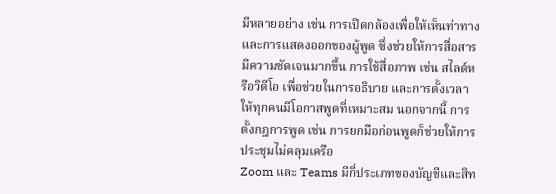มีหลายอย่าง เช่น การเปิดกล้องเพื่อให้เห็นท่าทางและการแสดงออกของผู้พูด ซึ่งช่วยให้การสื่อสารมีความชัดเจนมากขึ้น การใช้สื่อภาพ เช่น สไลด์หรือวิดีโอ เพื่อช่วยในการอธิบาย และการตั้งเวลาให้ทุกคนมีโอกาสพูดที่เหมาะสม นอกจากนี้ การตั้งกฎการพูด เช่น การยกมือก่อนพูดก็ช่วยให้การประชุมไม่คลุมเครือ
Zoom และ Teams มีกี่ประเภทของบัญชีและสิท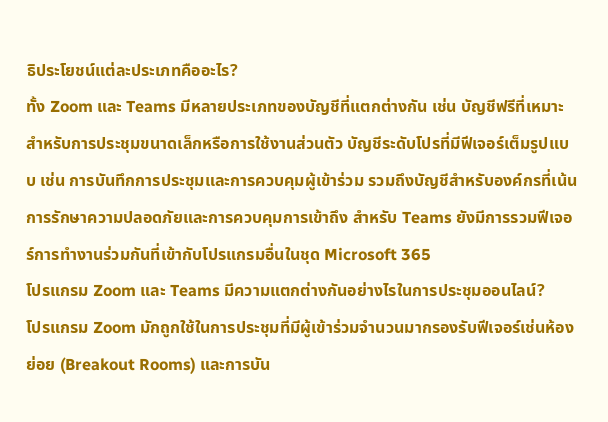ธิประโยชน์แต่ละประเภทคืออะไร?
ทั้ง Zoom และ Teams มีหลายประเภทของบัญชีที่แตกต่างกัน เช่น บัญชีฟรีที่เหมาะสำหรับการประชุมขนาดเล็กหรือการใช้งานส่วนตัว บัญชีระดับโปรที่มีฟีเจอร์เต็มรูปแบบ เช่น การบันทึกการประชุมและการควบคุมผู้เข้าร่วม รวมถึงบัญชีสำหรับองค์กรที่เน้นการรักษาความปลอดภัยและการควบคุมการเข้าถึง สำหรับ Teams ยังมีการรวมฟีเจอร์การทำงานร่วมกันที่เข้ากับโปรแกรมอื่นในชุด Microsoft 365
โปรแกรม Zoom และ Teams มีความแตกต่างกันอย่างไรในการประชุมออนไลน์?
โปรแกรม Zoom มักถูกใช้ในการประชุมที่มีผู้เข้าร่วมจำนวนมากรองรับฟีเจอร์เช่นห้องย่อย (Breakout Rooms) และการบัน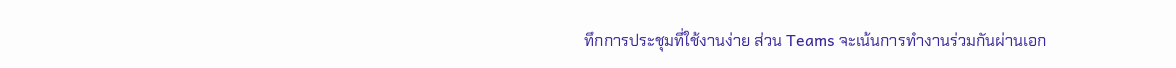ทึกการประชุมที่ใช้งานง่าย ส่วน Teams จะเน้นการทำงานร่วมกันผ่านเอก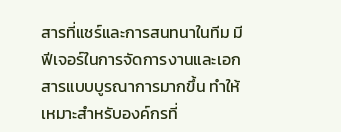สารที่แชร์และการสนทนาในทีม มีฟีเจอร์ในการจัดการงานและเอกสารแบบบูรณาการมากขึ้น ทำให้เหมาะสำหรับองค์กรที่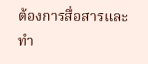ต้องการสื่อสารและทำ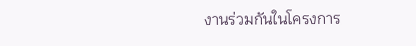งานร่วมกันในโครงการ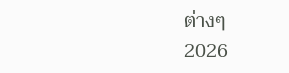ต่างๆ
2026